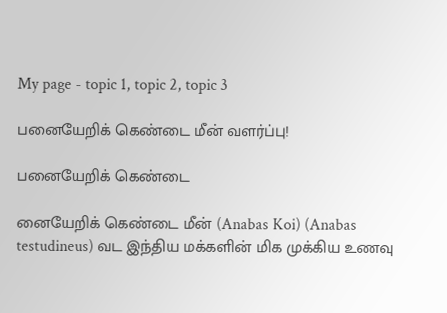My page - topic 1, topic 2, topic 3

பனையேறிக் கெண்டை மீன் வளர்ப்பு!

பனையேறிக் கெண்டை

னையேறிக் கெண்டை மீன் (Anabas Koi) (Anabas testudineus) வட இந்திய மக்களின் மிக முக்கிய உணவு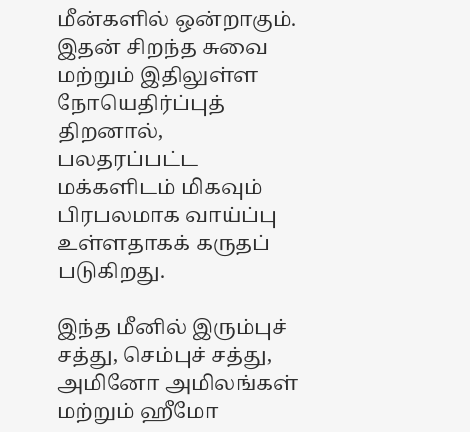மீன்களில் ஒன்றாகும். இதன் சிறந்த சுவை மற்றும் இதிலுள்ள நோயெதிர்ப்புத் திறனால், பலதரப்பட்ட மக்களிடம் மிகவும் பிரபலமாக வாய்ப்பு உள்ளதாகக் கருதப் படுகிறது.

இந்த மீனில் இரும்புச் சத்து, செம்புச் சத்து, அமினோ அமிலங்கள் மற்றும் ஹீமோ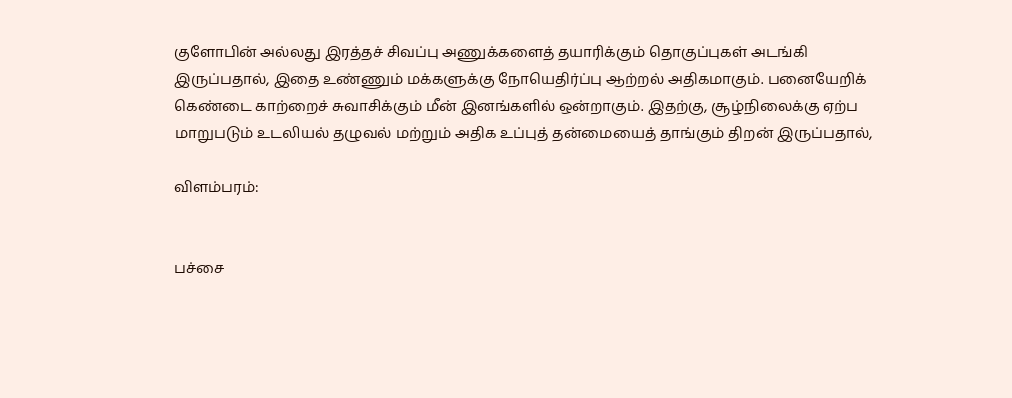குளோபின் அல்லது இரத்தச் சிவப்பு அணுக்களைத் தயாரிக்கும் தொகுப்புகள் அடங்கி இருப்பதால், இதை உண்ணும் மக்களுக்கு நோயெதிர்ப்பு ஆற்றல் அதிகமாகும். பனையேறிக் கெண்டை காற்றைச் சுவாசிக்கும் மீன் இனங்களில் ஒன்றாகும். இதற்கு, சூழ்நிலைக்கு ஏற்ப மாறுபடும் உடலியல் தழுவல் மற்றும் அதிக உப்புத் தன்மையைத் தாங்கும் திறன் இருப்பதால்,

விளம்பரம்:


பச்சை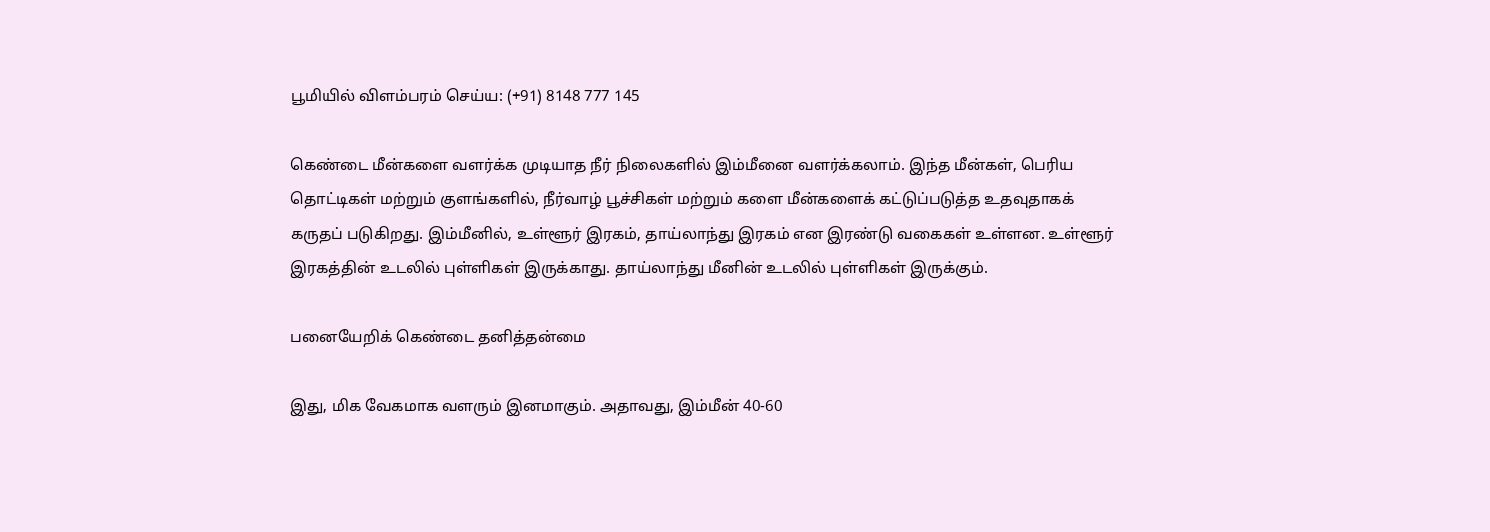பூமியில் விளம்பரம் செய்ய: (+91) 8148 777 145

கெண்டை மீன்களை வளர்க்க முடியாத நீர் நிலைகளில் இம்மீனை வளர்க்கலாம். இந்த மீன்கள், பெரிய தொட்டிகள் மற்றும் குளங்களில், நீர்வாழ் பூச்சிகள் மற்றும் களை மீன்களைக் கட்டுப்படுத்த உதவுதாகக் கருதப் படுகிறது. இம்மீனில், உள்ளூர் இரகம், தாய்லாந்து இரகம் என இரண்டு வகைகள் உள்ளன. உள்ளூர் இரகத்தின் உடலில் புள்ளிகள் இருக்காது. தாய்லாந்து மீனின் உடலில் புள்ளிகள் இருக்கும்.

பனையேறிக் கெண்டை தனித்தன்மை

இது, மிக வேகமாக வளரும் இனமாகும். அதாவது, இம்மீன் 40-60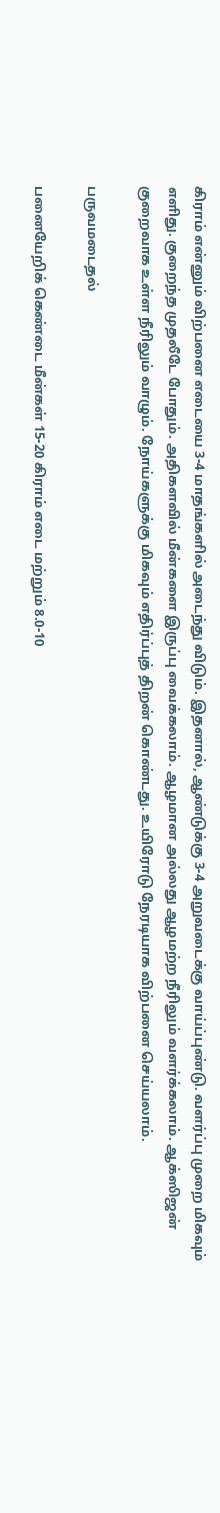கிராம் என்னும் விற்பனை எடையை 3-4 மாதங்களில் அடைந்து விடும். இதனால், ஆண்டுக்கு 3-4 அறுவடைக்கு வாய்ப்புண்டு. வளர்ப்பு முறை மிகவும் எளிது. குறைந்த முதலீடே போதும். அதிகளவில் மீன்களை இருப்பு வைக்கலாம். ஆழமான அல்லது ஆழமற்ற நீரிலும் வளர்க்கலாம். ஆக்ஸிஜன் குறைவாக உள்ள நீரிலும் வாழும். நோய்களுக்கு மிகவும் எதிர்ப்புத் திறன் கொண்டது. உயிரோடு நேரடியாக விற்பனை செய்யலாம்.

பருவமடைதல்

பனையேறிக் கெண்டை மீன்கள் 15-20 கிராம் எடை மற்றும் 8.0-10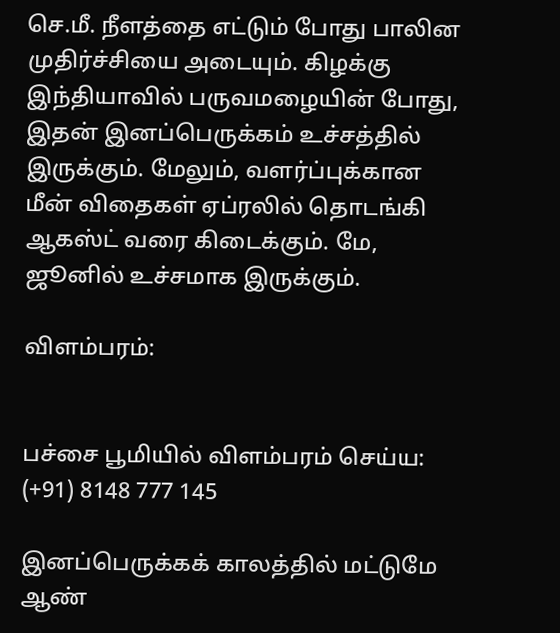செ.மீ. நீளத்தை எட்டும் போது பாலின முதிர்ச்சியை அடையும். கிழக்கு இந்தியாவில் பருவமழையின் போது, இதன் இனப்பெருக்கம் உச்சத்தில் இருக்கும். மேலும், வளர்ப்புக்கான மீன் விதைகள் ஏப்ரலில் தொடங்கி ஆகஸ்ட் வரை கிடைக்கும். மே, ஜூனில் உச்சமாக இருக்கும்.

விளம்பரம்:


பச்சை பூமியில் விளம்பரம் செய்ய: (+91) 8148 777 145

இனப்பெருக்கக் காலத்தில் மட்டுமே ஆண்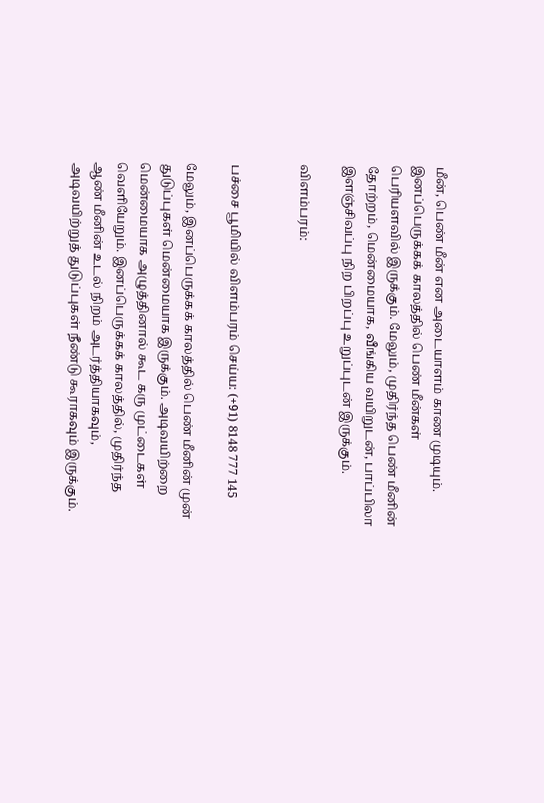மீன், பெண் மீன் என அடையாளம் காண முடியும். இனப்பெருக்கக் காலத்தில் பெண் மீன்கள் பெரியளவில் இருக்கும். மேலும், முதிர்ந்த பெண் மீனின் தோற்றம், மென்மையாக, வீங்கிய வயிறுடன், பாப்பிலா இளஞ்சிவப்பு நிற பிறப்பு உறுப்புடன் இருக்கும்.

விளம்பரம்:


பச்சை பூமியில் விளம்பரம் செய்ய: (+91) 8148 777 145

மேலும், இனப்பெருக்கக் காலத்தில் பெண் மீனின் முன் துடுப்புகள் மென்மையாக இருக்கும். அடிவயிற்றை மென்மையாக அழுத்தினால் கூட கரு முட்டைகள் வெளியேறும். இனப்பெருக்கக் காலத்தில், முதிர்ந்த ஆண் மீனின் உடல் நிறம் அடர்த்தியாகவும், அடிவயிற்றுத் துடுப்புகள் நீண்டு கூராகவும் இருக்கும்.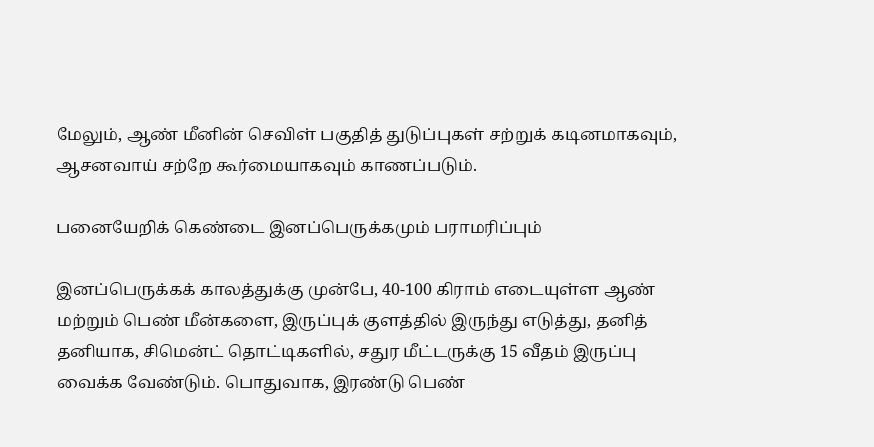மேலும், ஆண் மீனின் செவிள் பகுதித் துடுப்புகள் சற்றுக் கடினமாகவும், ஆசனவாய் சற்றே கூர்மையாகவும் காணப்படும்.

பனையேறிக் கெண்டை இனப்பெருக்கமும் பராமரிப்பும்

இனப்பெருக்கக் காலத்துக்கு முன்பே, 40-100 கிராம் எடையுள்ள ஆண் மற்றும் பெண் மீன்களை, இருப்புக் குளத்தில் இருந்து எடுத்து, தனித் தனியாக, சிமென்ட் தொட்டிகளில், சதுர மீட்டருக்கு 15 வீதம் இருப்பு வைக்க வேண்டும். பொதுவாக, இரண்டு பெண்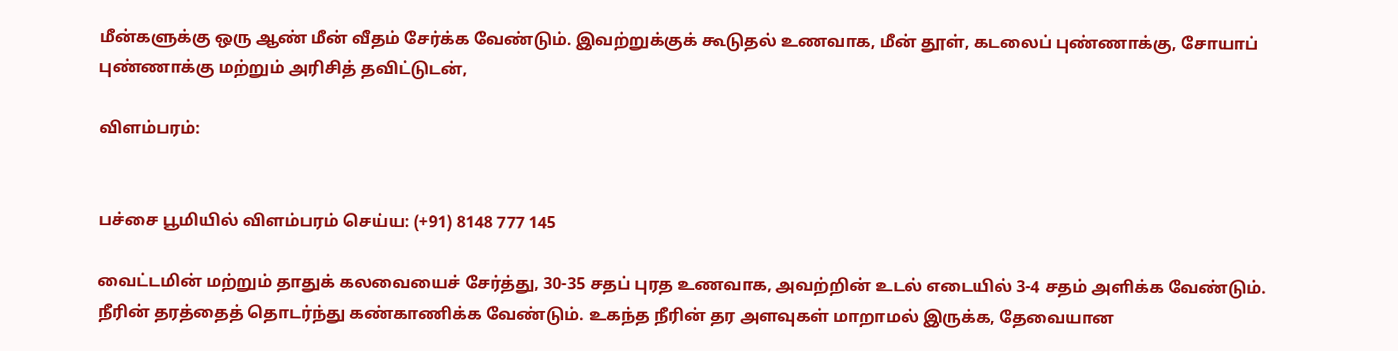மீன்களுக்கு ஒரு ஆண் மீன் வீதம் சேர்க்க வேண்டும். இவற்றுக்குக் கூடுதல் உணவாக, மீன் தூள், கடலைப் புண்ணாக்கு, சோயாப் புண்ணாக்கு மற்றும் அரிசித் தவிட்டுடன்,

விளம்பரம்:


பச்சை பூமியில் விளம்பரம் செய்ய: (+91) 8148 777 145

வைட்டமின் மற்றும் தாதுக் கலவையைச் சேர்த்து, 30-35 சதப் புரத உணவாக, அவற்றின் உடல் எடையில் 3-4 சதம் அளிக்க வேண்டும். நீரின் தரத்தைத் தொடர்ந்து கண்காணிக்க வேண்டும். உகந்த நீரின் தர அளவுகள் மாறாமல் இருக்க, தேவையான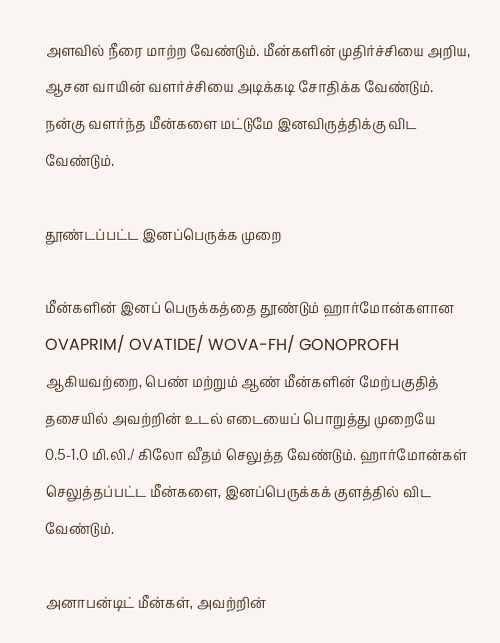அளவில் நீரை மாற்ற வேண்டும். மீன்களின் முதிர்ச்சியை அறிய, ஆசன வாயின் வளர்ச்சியை அடிக்கடி சோதிக்க வேண்டும். நன்கு வளர்ந்த மீன்களை மட்டுமே இனவிருத்திக்கு விட வேண்டும்.

தூண்டப்பட்ட இனப்பெருக்க முறை

மீன்களின் இனப் பெருக்கத்தை தூண்டும் ஹார்மோன்களான OVAPRIM/ OVATIDE/ WOVA-FH/ GONOPROFH ஆகியவற்றை, பெண் மற்றும் ஆண் மீன்களின் மேற்பகுதித் தசையில் அவற்றின் உடல் எடையைப் பொறுத்து முறையே 0.5-1.0 மி.லி./ கிலோ வீதம் செலுத்த வேண்டும். ஹார்மோன்கள் செலுத்தப்பட்ட மீன்களை, இனப்பெருக்கக் குளத்தில் விட வேண்டும்.

அனாபன்டிட் மீன்கள், அவற்றின்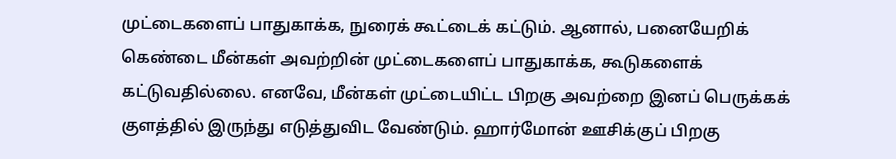முட்டைகளைப் பாதுகாக்க, நுரைக் கூட்டைக் கட்டும். ஆனால், பனையேறிக் கெண்டை மீன்கள் அவற்றின் முட்டைகளைப் பாதுகாக்க, கூடுகளைக் கட்டுவதில்லை. எனவே, மீன்கள் முட்டையிட்ட பிறகு அவற்றை இனப் பெருக்கக் குளத்தில் இருந்து எடுத்துவிட வேண்டும். ஹார்மோன் ஊசிக்குப் பிறகு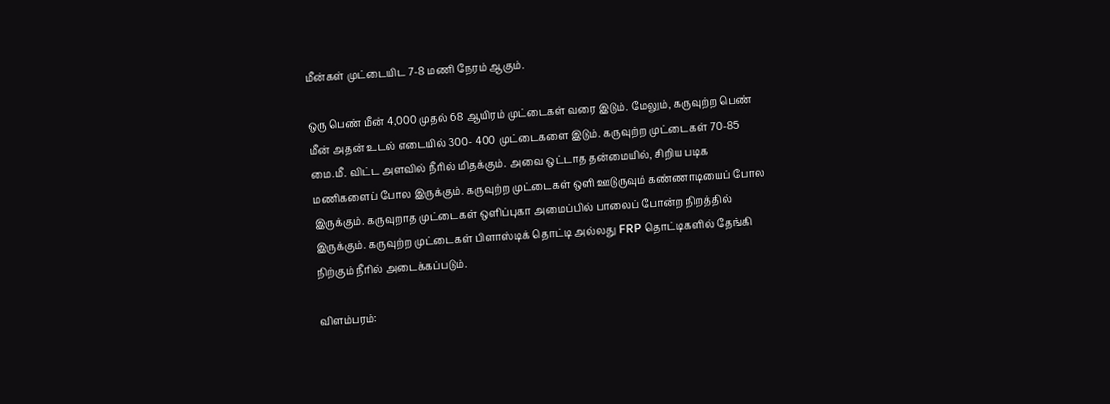மீன்கள் முட்டையிட 7-8 மணி நேரம் ஆகும்.

ஒரு பெண் மீன் 4,000 முதல் 68 ஆயிரம் முட்டைகள் வரை இடும். மேலும், கருவுற்ற பெண் மீன் அதன் உடல் எடையில் 300- 400 முட்டைகளை இடும். கருவுற்ற முட்டைகள் 70-85 மை.மீ. விட்ட அளவில் நீரில் மிதக்கும். அவை ஒட்டாத தன்மையில், சிறிய படிக மணிகளைப் போல இருக்கும். கருவுற்ற முட்டைகள் ஒளி ஊடுருவும் கண்ணாடியைப் போல இருக்கும். கருவுறாத முட்டைகள் ஒளிப்புகா அமைப்பில் பாலைப் போன்ற நிறத்தில் இருக்கும். கருவுற்ற முட்டைகள் பிளாஸ்டிக் தொட்டி அல்லது FRP தொட்டிகளில் தேங்கி நிற்கும் நீரில் அடைக்கப்படும்.

விளம்பரம்: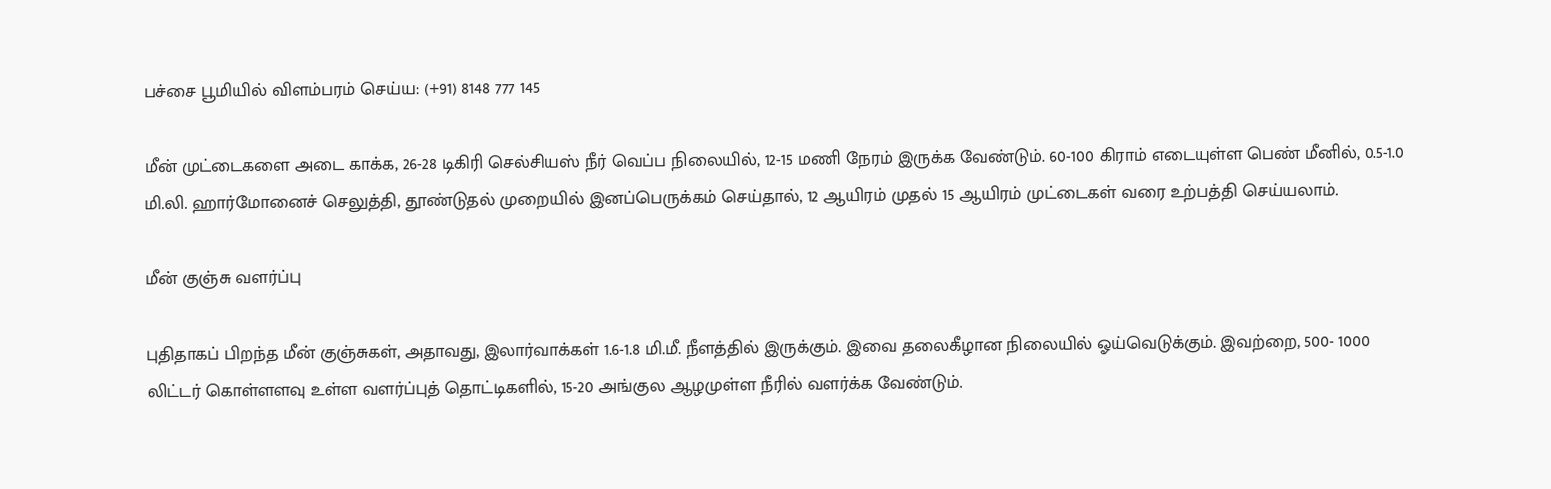பச்சை பூமியில் விளம்பரம் செய்ய: (+91) 8148 777 145

மீன் முட்டைகளை அடை காக்க, 26-28 டிகிரி செல்சியஸ் நீர் வெப்ப நிலையில், 12-15 மணி நேரம் இருக்க வேண்டும். 60-100 கிராம் எடையுள்ள பெண் மீனில், 0.5-1.0 மி.லி. ஹார்மோனைச் செலுத்தி, தூண்டுதல் முறையில் இனப்பெருக்கம் செய்தால், 12 ஆயிரம் முதல் 15 ஆயிரம் முட்டைகள் வரை உற்பத்தி செய்யலாம்.

மீன் குஞ்சு வளர்ப்பு

புதிதாகப் பிறந்த மீன் குஞ்சுகள், அதாவது, இலார்வாக்கள் 1.6-1.8 மி.மீ. நீளத்தில் இருக்கும். இவை தலைகீழான நிலையில் ஓய்வெடுக்கும். இவற்றை, 500- 1000 லிட்டர் கொள்ளளவு உள்ள வளர்ப்புத் தொட்டிகளில், 15-20 அங்குல ஆழமுள்ள நீரில் வளர்க்க வேண்டும்.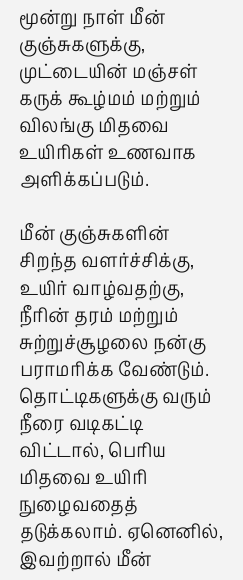மூன்று நாள் மீன் குஞ்சுகளுக்கு, முட்டையின் மஞ்சள் கருக் கூழ்மம் மற்றும் விலங்கு மிதவை உயிரிகள் உணவாக அளிக்கப்படும்.

மீன் குஞ்சுகளின் சிறந்த வளர்ச்சிக்கு, உயிர் வாழ்வதற்கு, நீரின் தரம் மற்றும் சுற்றுச்சூழலை நன்கு பராமரிக்க வேண்டும். தொட்டிகளுக்கு வரும் நீரை வடிகட்டி விட்டால், பெரிய மிதவை உயிரி நுழைவதைத் தடுக்கலாம். ஏனெனில், இவற்றால் மீன்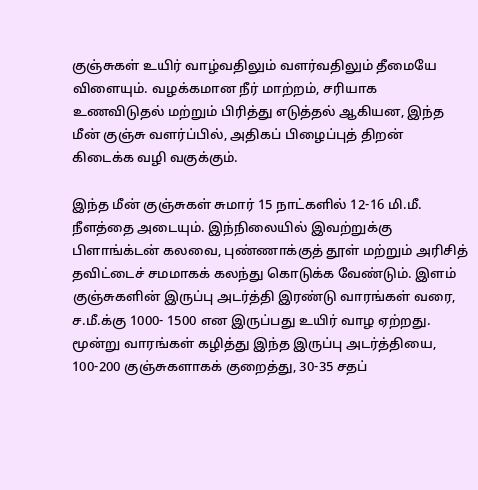குஞ்சுகள் உயிர் வாழ்வதிலும் வளர்வதிலும் தீமையே விளையும். வழக்கமான நீர் மாற்றம், சரியாக உணவிடுதல் மற்றும் பிரித்து எடுத்தல் ஆகியன, இந்த மீன் குஞ்சு வளர்ப்பில், அதிகப் பிழைப்புத் திறன் கிடைக்க வழி வகுக்கும்.

இந்த மீன் குஞ்சுகள் சுமார் 15 நாட்களில் 12-16 மி.மீ. நீளத்தை அடையும். இந்நிலையில் இவற்றுக்கு பிளாங்க்டன் கலவை, புண்ணாக்குத் தூள் மற்றும் அரிசித் தவிட்டைச் சமமாகக் கலந்து கொடுக்க வேண்டும். இளம் குஞ்சுகளின் இருப்பு அடர்த்தி இரண்டு வாரங்கள் வரை, ச.மீ.க்கு 1000- 1500 என இருப்பது உயிர் வாழ ஏற்றது. மூன்று வாரங்கள் கழித்து இந்த இருப்பு அடர்த்தியை, 100-200 குஞ்சுகளாகக் குறைத்து, 30-35 சதப்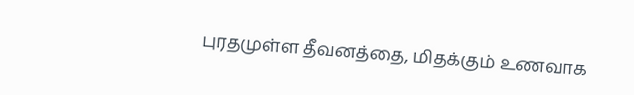புரதமுள்ள தீவனத்தை, மிதக்கும் உணவாக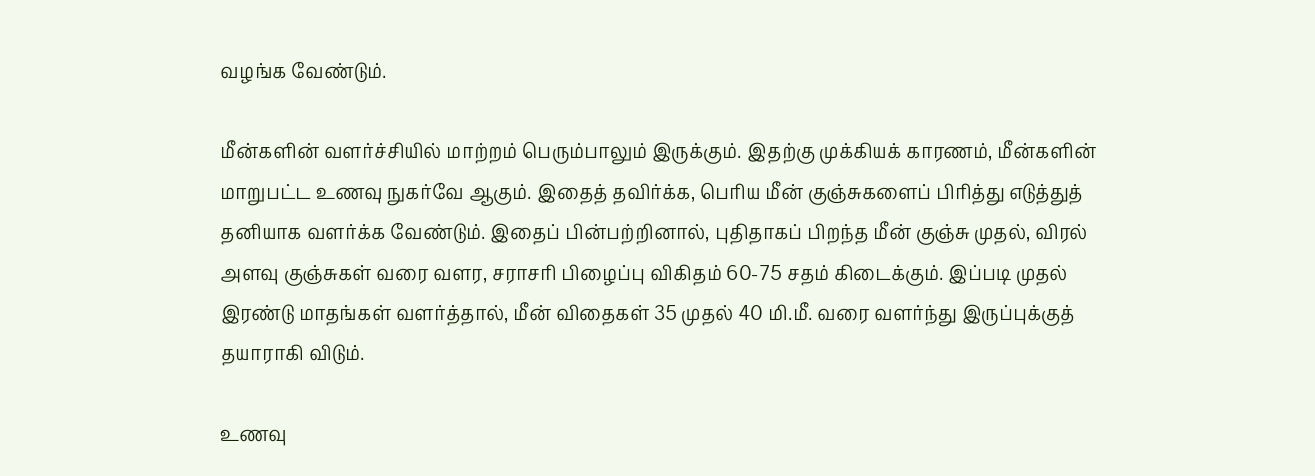வழங்க வேண்டும்.

மீன்களின் வளர்ச்சியில் மாற்றம் பெரும்பாலும் இருக்கும். இதற்கு முக்கியக் காரணம், மீன்களின் மாறுபட்ட உணவு நுகர்வே ஆகும். இதைத் தவிர்க்க, பெரிய மீன் குஞ்சுகளைப் பிரித்து எடுத்துத் தனியாக வளர்க்க வேண்டும். இதைப் பின்பற்றினால், புதிதாகப் பிறந்த மீன் குஞ்சு முதல், விரல் அளவு குஞ்சுகள் வரை வளர, சராசரி பிழைப்பு விகிதம் 60-75 சதம் கிடைக்கும். இப்படி முதல் இரண்டு மாதங்கள் வளர்த்தால், மீன் விதைகள் 35 முதல் 40 மி.மீ. வரை வளர்ந்து இருப்புக்குத் தயாராகி விடும்.

உணவு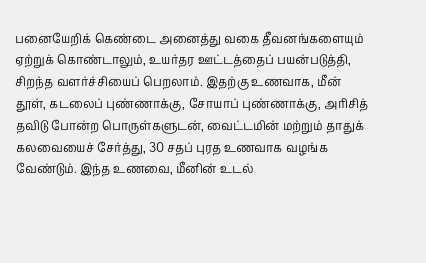பனையேறிக் கெண்டை அனைத்து வகை தீவனங்களையும் ஏற்றுக் கொண்டாலும், உயர்தர ஊட்டத்தைப் பயன்படுத்தி, சிறந்த வளர்ச்சியைப் பெறலாம். இதற்கு உணவாக, மீன் தூள், கடலைப் புண்ணாக்கு, சோயாப் புண்ணாக்கு, அரிசித் தவிடு போன்ற பொருள்களுடன், வைட்டமின் மற்றும் தாதுக் கலவையைச் சேர்த்து, 30 சதப் புரத உணவாக வழங்க வேண்டும். இந்த உணவை, மீனின் உடல்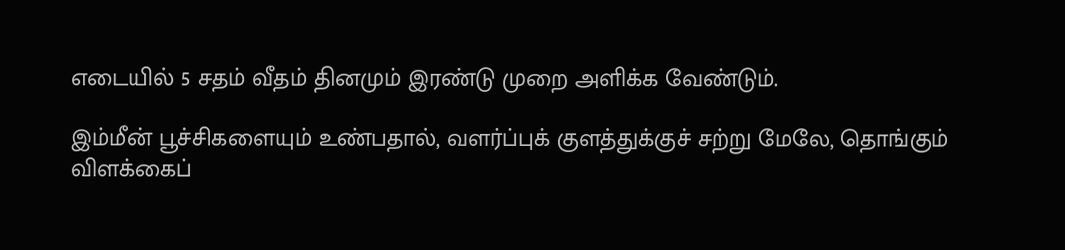எடையில் 5 சதம் வீதம் தினமும் இரண்டு முறை அளிக்க வேண்டும்.

இம்மீன் பூச்சிகளையும் உண்பதால், வளர்ப்புக் குளத்துக்குச் சற்று மேலே, தொங்கும் விளக்கைப்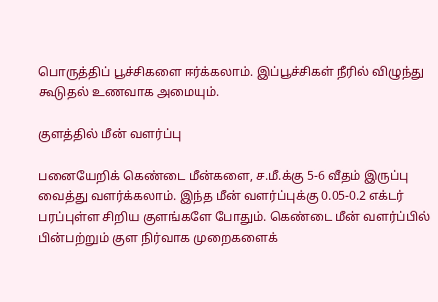பொருத்திப் பூச்சிகளை ஈர்க்கலாம். இப்பூச்சிகள் நீரில் விழுந்து கூடுதல் உணவாக அமையும்.

குளத்தில் மீன் வளர்ப்பு

பனையேறிக் கெண்டை மீன்களை, ச.மீ.க்கு 5-6 வீதம் இருப்பு வைத்து வளர்க்கலாம். இந்த மீன் வளர்ப்புக்கு 0.05-0.2 எக்டர் பரப்புள்ள சிறிய குளங்களே போதும். கெண்டை மீன் வளர்ப்பில் பின்பற்றும் குள நிர்வாக முறைகளைக்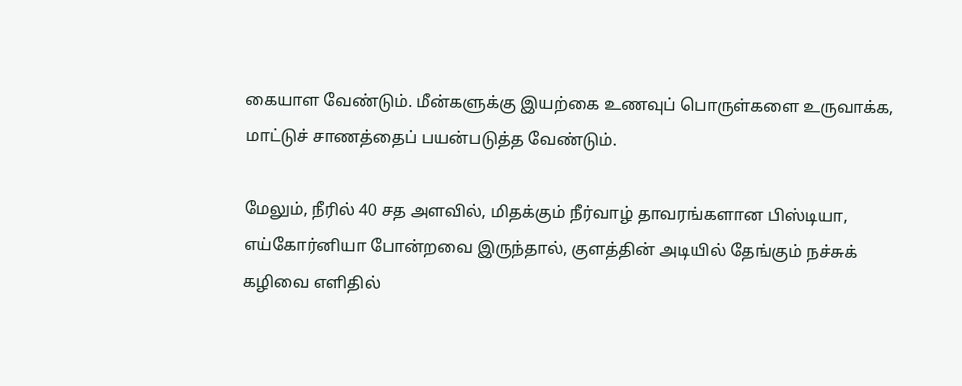கையாள வேண்டும். மீன்களுக்கு இயற்கை உணவுப் பொருள்களை உருவாக்க, மாட்டுச் சாணத்தைப் பயன்படுத்த வேண்டும்.

மேலும், நீரில் 40 சத அளவில், மிதக்கும் நீர்வாழ் தாவரங்களான பிஸ்டியா, எய்கோர்னியா போன்றவை இருந்தால், குளத்தின் அடியில் தேங்கும் நச்சுக் கழிவை எளிதில்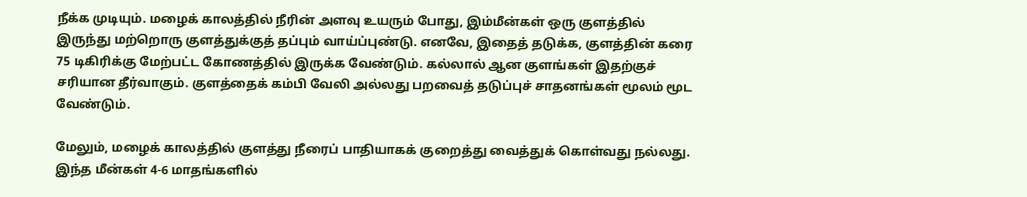நீக்க முடியும். மழைக் காலத்தில் நீரின் அளவு உயரும் போது, இம்மீன்கள் ஒரு குளத்தில் இருந்து மற்றொரு குளத்துக்குத் தப்பும் வாய்ப்புண்டு. எனவே, இதைத் தடுக்க, குளத்தின் கரை 75 டிகிரிக்கு மேற்பட்ட கோணத்தில் இருக்க வேண்டும். கல்லால் ஆன குளங்கள் இதற்குச் சரியான தீர்வாகும். குளத்தைக் கம்பி வேலி அல்லது பறவைத் தடுப்புச் சாதனங்கள் மூலம் மூட வேண்டும்.

மேலும், மழைக் காலத்தில் குளத்து நீரைப் பாதியாகக் குறைத்து வைத்துக் கொள்வது நல்லது. இந்த மீன்கள் 4-6 மாதங்களில்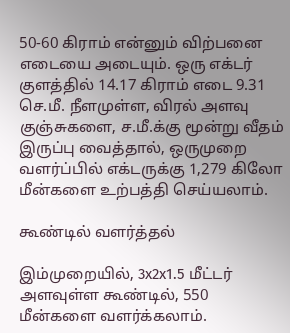50-60 கிராம் என்னும் விற்பனை எடையை அடையும். ஒரு எக்டர் குளத்தில் 14.17 கிராம் எடை 9.31 செ.மீ. நீளமுள்ள, விரல் அளவு குஞ்சுகளை, ச.மீ.க்கு மூன்று வீதம் இருப்பு வைத்தால், ஒருமுறை வளர்ப்பில் எக்டருக்கு 1,279 கிலோ மீன்களை உற்பத்தி செய்யலாம்.

கூண்டில் வளர்த்தல்

இம்முறையில், 3x2x1.5 மீட்டர் அளவுள்ள கூண்டில், 550 மீன்களை வளர்க்கலாம்.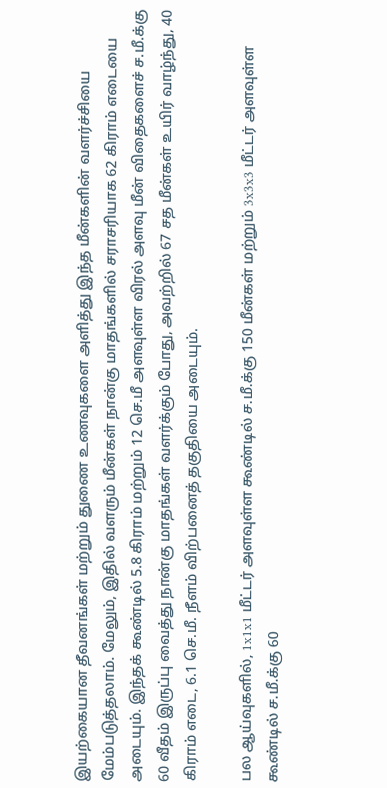இயற்கையான தீவனங்கள் மற்றும் துணை உணவுகளை அளித்து இந்த மீன்களின் வளர்ச்சியை மேம்படுத்தலாம். மேலும், இதில் வளரும் மீன்கள் நான்கு மாதங்களில் சராசரியாக 62 கிராம் எடையை அடையும். இந்தக் கூண்டில் 5.8 கிராம் மற்றும் 12 செ.மீ அளவுள்ள விரல் அளவு மீன் விதைகளைச் ச.மீ.க்கு 60 வீதம் இருப்பு வைத்து நான்கு மாதங்கள் வளர்க்கும் போது, அவற்றில் 67 சத மீன்கள் உயிர் வாழ்ந்து, 40 கிராம் எடை, 6.1 செ.மீ. நீளம் விற்பனைத் தகுதியை அடையும்.

பல ஆய்வுகளில், 1x1x1 மீட்டர் அளவுள்ள கூண்டில் ச.மீ.க்கு 150 மீன்கள் மற்றும் 3x3x3 மீட்டர் அளவுள்ள கூண்டில் ச.மீ.க்கு 60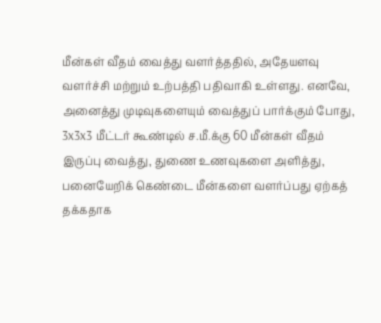மீன்கள் வீதம் வைத்து வளர்த்ததில், அதேயளவு வளர்ச்சி மற்றும் உற்பத்தி பதிவாகி உள்ளது. எனவே, அனைத்து முடிவுகளையும் வைத்துப் பார்க்கும் போது, 3x3x3 மீட்டர் கூண்டில் ச.மீ.க்கு 60 மீன்கள் வீதம் இருப்பு வைத்து, துணை உணவுகளை அளித்து, பனையேறிக் கெண்டை மீன்களை வளர்ப்பது ஏற்கத் தக்கதாக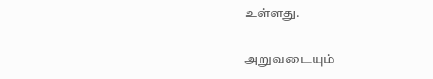உள்ளது.

அறுவடையும்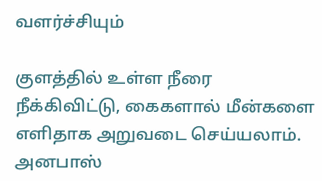வளர்ச்சியும்

குளத்தில் உள்ள நீரை நீக்கிவிட்டு, கைகளால் மீன்களை எளிதாக அறுவடை செய்யலாம். அனபாஸ்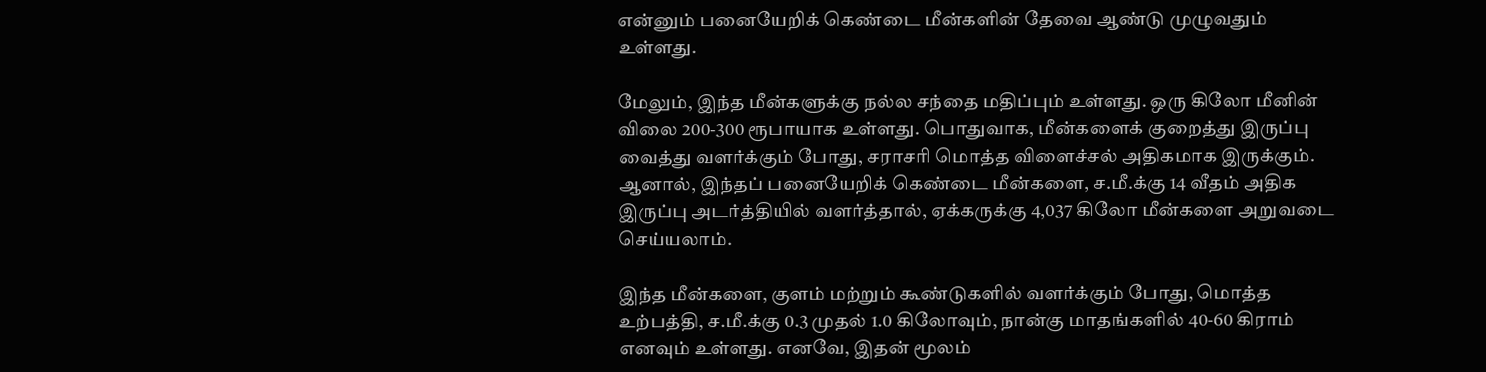என்னும் பனையேறிக் கெண்டை மீன்களின் தேவை ஆண்டு முழுவதும் உள்ளது.

மேலும், இந்த மீன்களுக்கு நல்ல சந்தை மதிப்பும் உள்ளது. ஒரு கிலோ மீனின் விலை 200-300 ரூபாயாக உள்ளது. பொதுவாக, மீன்களைக் குறைத்து இருப்பு வைத்து வளர்க்கும் போது, சராசரி மொத்த விளைச்சல் அதிகமாக இருக்கும். ஆனால், இந்தப் பனையேறிக் கெண்டை மீன்களை, ச.மீ.க்கு 14 வீதம் அதிக இருப்பு அடர்த்தியில் வளர்த்தால், ஏக்கருக்கு 4,037 கிலோ மீன்களை அறுவடை செய்யலாம்.

இந்த மீன்களை, குளம் மற்றும் கூண்டுகளில் வளர்க்கும் போது, மொத்த உற்பத்தி, ச.மீ.க்கு 0.3 முதல் 1.0 கிலோவும், நான்கு மாதங்களில் 40-60 கிராம் எனவும் உள்ளது. எனவே, இதன் மூலம்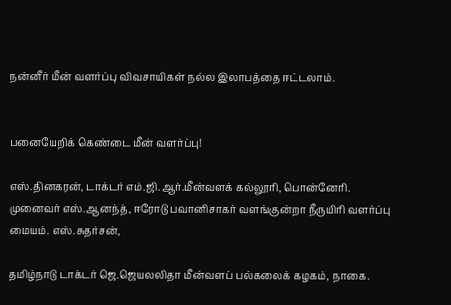நன்னீர் மீன் வளர்ப்பு விவசாயிகள் நல்ல இலாபத்தை ஈட்டலாம்.


பனையேறிக் கெண்டை மீன் வளர்ப்பு!

எஸ்.தினகரன், டாக்டர் எம்.ஜி.ஆர்.மீன்வளக் கல்லூரி, பொன்னேரி. முனைவர் எஸ்.ஆனந்த், ஈரோடு பவானிசாகர் வளங்குன்றா நீருயிரி வளர்ப்பு மையம். எஸ்.சுதர்சன்,

தமிழ்நாடு டாக்டர் ஜெ.ஜெயலலிதா மீன்வளப் பல்கலைக் கழகம், நாகை.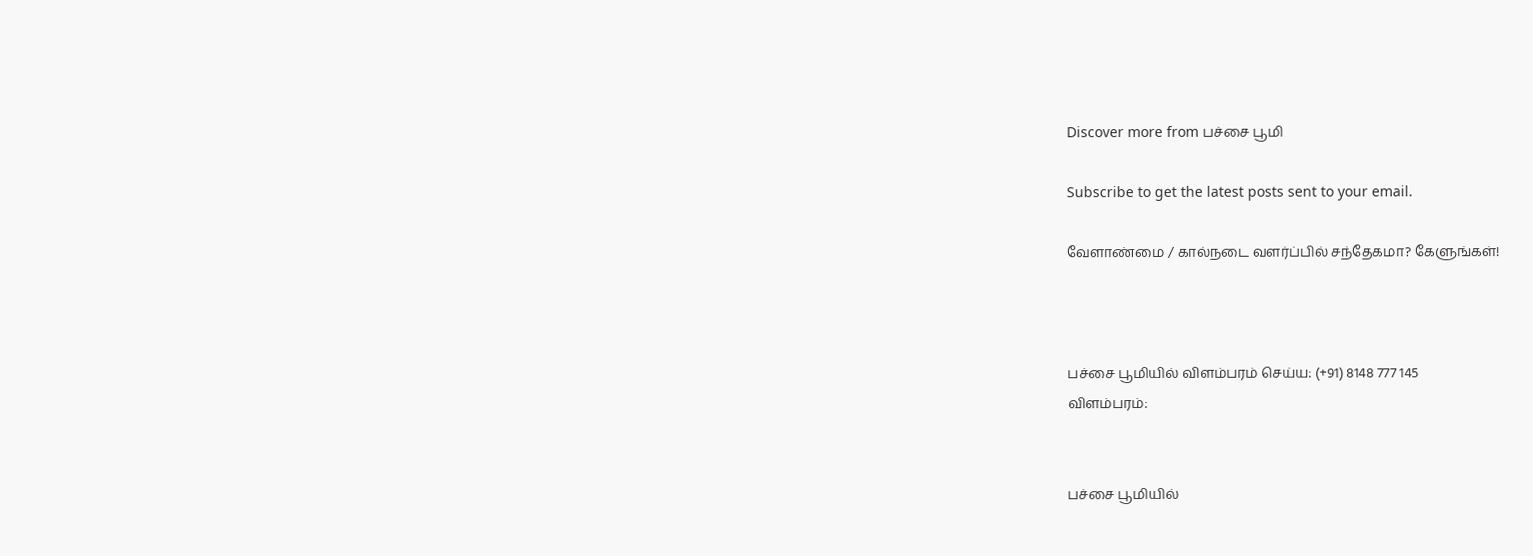Discover more from பச்சை பூமி

Subscribe to get the latest posts sent to your email.

வேளாண்மை / கால்நடை வளர்ப்பில் சந்தேகமா? கேளுங்கள்!



பச்சை பூமியில் விளம்பரம் செய்ய: (+91) 8148 777 145
விளம்பரம்:


பச்சை பூமியில்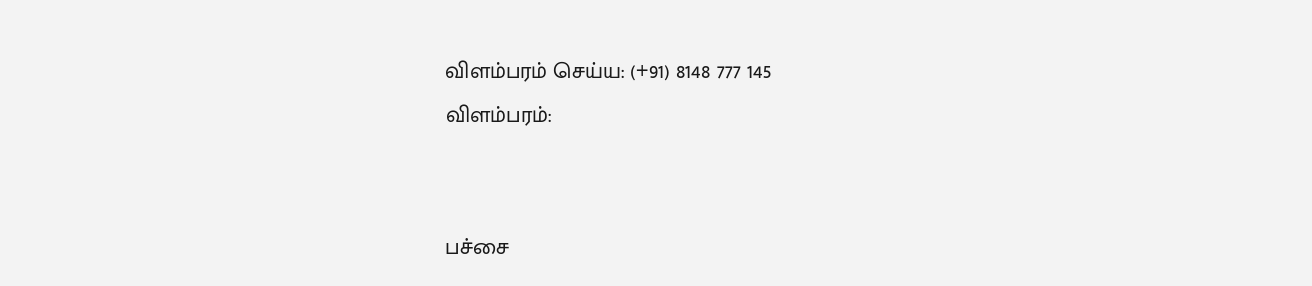விளம்பரம் செய்ய: (+91) 8148 777 145
விளம்பரம்:


பச்சை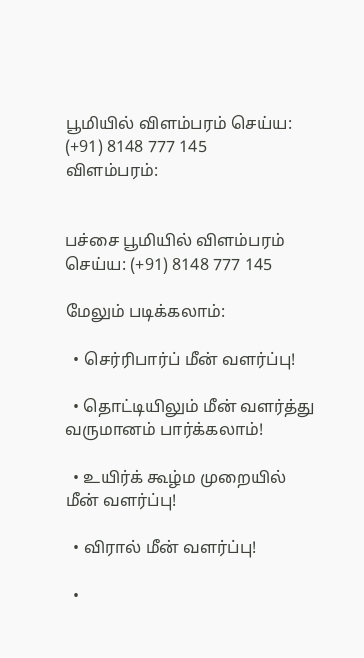பூமியில் விளம்பரம் செய்ய: (+91) 8148 777 145
விளம்பரம்:


பச்சை பூமியில் விளம்பரம் செய்ய: (+91) 8148 777 145

மேலும் படிக்கலாம்:

  • செர்ரிபார்ப் மீன் வளர்ப்பு!

  • தொட்டியிலும் மீன் வளர்த்து வருமானம் பார்க்கலாம்!

  • உயிர்க் கூழ்ம முறையில் மீன் வளர்ப்பு!

  • விரால் மீன் வளர்ப்பு!

  •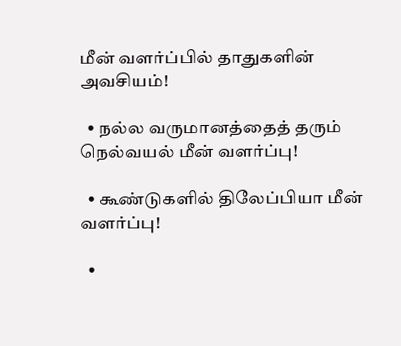மீன் வளர்ப்பில் தாதுகளின் அவசியம்!

  • நல்ல வருமானத்தைத் தரும் நெல்வயல் மீன் வளர்ப்பு!

  • கூண்டுகளில் திலேப்பியா மீன் வளர்ப்பு!

  •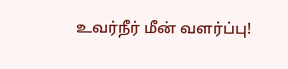உவர்நீர் மீன் வளர்ப்பு!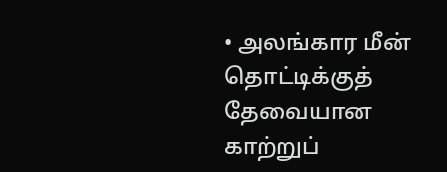• அலங்கார மீன் தொட்டிக்குத் தேவையான காற்றுப்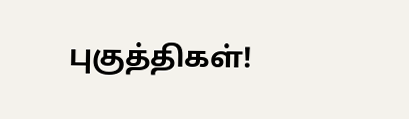புகுத்திகள்!